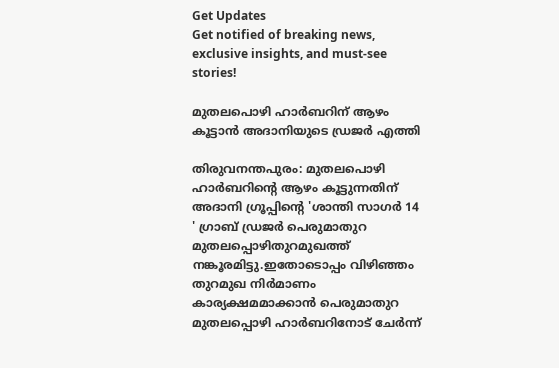Get Updates
Get notified of breaking news, exclusive insights, and must-see stories!

മുതലപൊഴി ഹാർബറിന് ആഴം കൂട്ടാൻ അദാനിയുടെ ഡ്രജർ എത്തി

തിരുവനന്തപുരം: മുതലപൊഴി ഹാർബറിന്റെ ആഴം കൂട്ടുന്നതിന് അദാനി ഗ്രൂപ്പിന്റെ 'ശാന്തി സാഗർ 14 ' ഗ്രാബ് ഡ്രജർ പെരുമാതുറ മുതലപ്പൊഴിതുറമുഖത്ത് നങ്കൂരമിട്ടു.ഇതോടൊപ്പം വിഴിഞ്ഞം തുറമുഖ നിർമാണം കാര്യക്ഷമമാക്കാൻ പെരുമാതുറ മുതലപ്പൊഴി ഹാർബറിനോട് ചേർന്ന്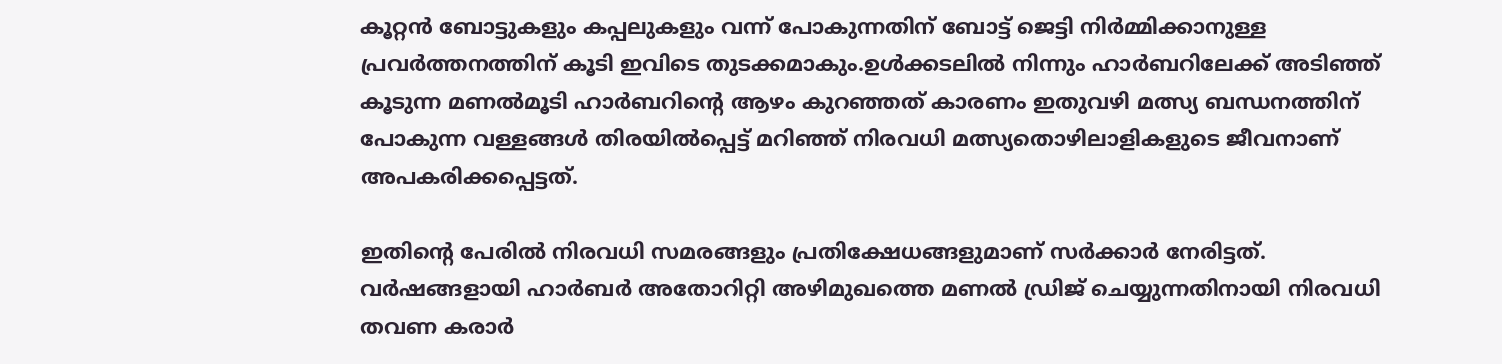കൂറ്റൻ ബോട്ടുകളും കപ്പലുകളും വന്ന് പോകുന്നതിന് ബോട്ട് ജെട്ടി നിർമ്മിക്കാനുള്ള പ്രവർത്തനത്തിന് കൂടി ഇവിടെ തുടക്കമാകും.ഉൾക്കടലിൽ നിന്നും ഹാർബറിലേക്ക് അടിഞ്ഞ് കൂടുന്ന മണൽമൂടി ഹാർബറിന്റെ ആഴം കുറഞ്ഞത് കാരണം ഇതുവഴി മത്സ്യ ബന്ധനത്തിന് പോകുന്ന വള്ളങ്ങൾ തിരയിൽപ്പെട്ട് മറിഞ്ഞ് നിരവധി മത്സ്യതൊഴിലാളികളുടെ ജീവനാണ് അപകരിക്കപ്പെട്ടത്.

ഇതിന്റെ പേരിൽ നിരവധി സമരങ്ങളും പ്രതിക്ഷേധങ്ങളുമാണ് സർക്കാർ നേരിട്ടത്. വർഷങ്ങളായി ഹാർബർ അതോറിറ്റി അഴിമുഖത്തെ മണൽ ഡ്രിജ് ചെയ്യുന്നതിനായി നിരവധി തവണ കരാർ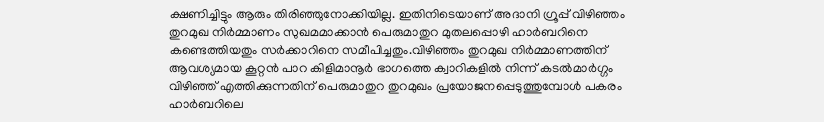ക്ഷണിച്ചിട്ടും ആരും തിരിഞ്ഞുനോക്കിയില്ല. ഇതിനിടെയാണ് അദാനി ഗ്രൂപ്പ് വിഴിഞ്ഞം തുറമുഖ നിർമ്മാണം സുഖമമാക്കാൻ പെരുമാതുറ മുതലപ്പൊഴി ഹാർബറിനെ കണ്ടെത്തിയതും സർക്കാറിനെ സമീപിച്ചതും.വിഴിഞ്ഞം തുറമുഖ നിർമ്മാണത്തിന് ആവശ്യമായ കൂറ്റൻ പാറ കിളിമാനൂർ ഭാഗത്തെ ക്വാറികളിൽ നിന്ന് കടൽമാർഗ്ഗം വിഴിഞ്ഞ് എത്തിക്കുന്നതിന് പെരുമാതുറ തുറമുഖം പ്രയോജനപ്പെടുത്തുമ്പോൾ പകരം ഹാർബറിലെ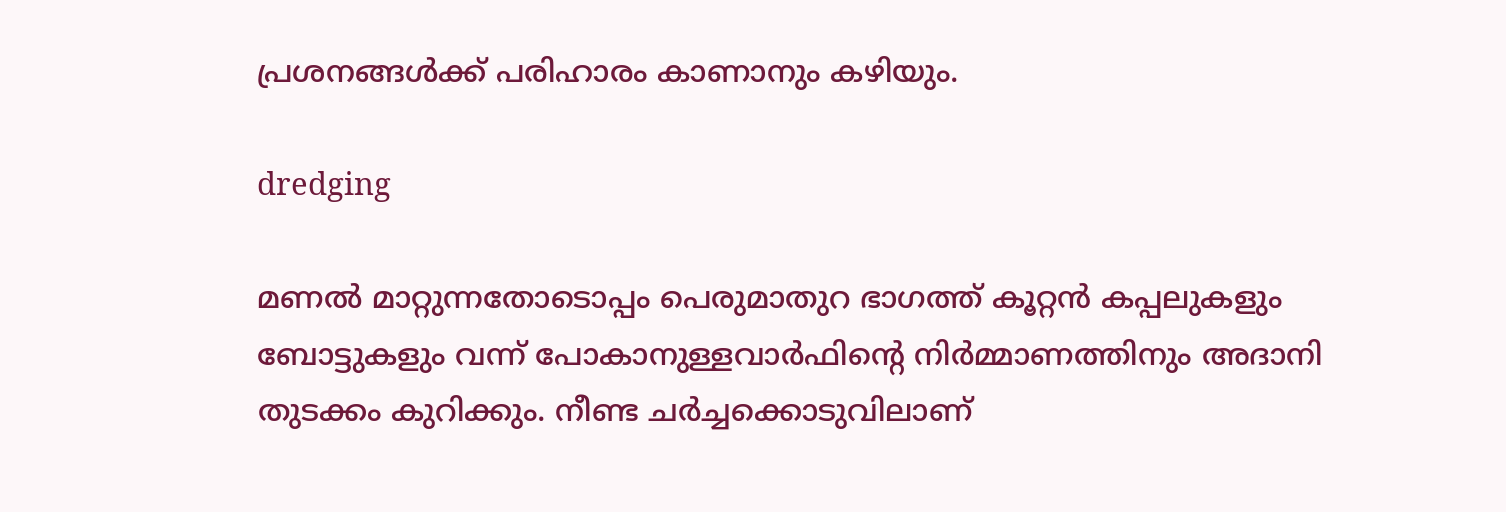പ്രശനങ്ങൾക്ക് പരിഹാരം കാണാനും കഴിയും.

dredging

മണൽ മാറ്റുന്നതോടൊപ്പം പെരുമാതുറ ഭാഗത്ത് കൂറ്റൻ കപ്പലുകളും ബോട്ടുകളും വന്ന് പോകാനുള്ളവാർഫിന്റെ നിർമ്മാണത്തിനും അദാനി തുടക്കം കുറിക്കും. നീണ്ട ചർച്ചക്കൊടുവിലാണ്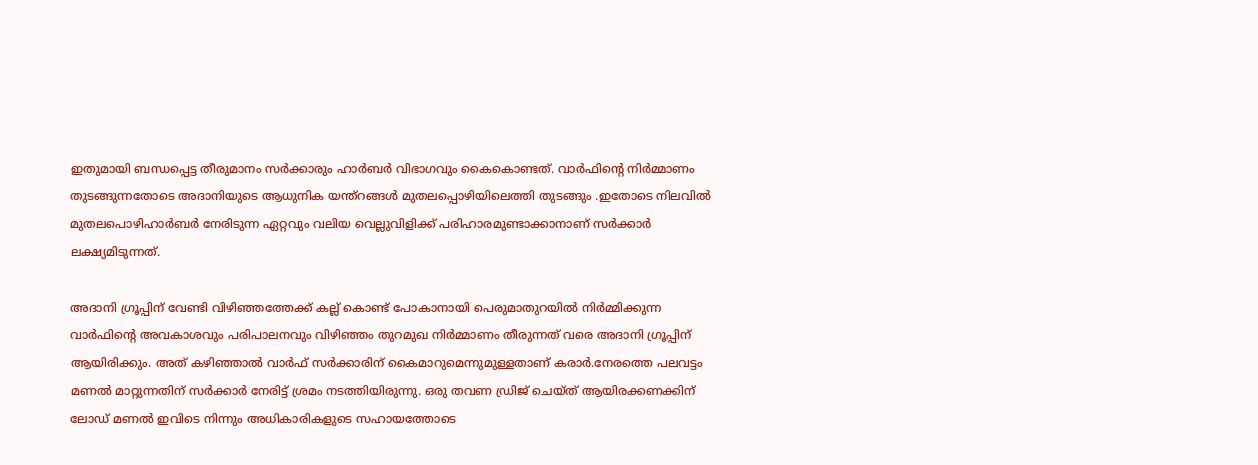ഇതുമായി ബന്ധപ്പെട്ട തീരുമാനം സർക്കാരും ഹാർബർ വിഭാഗവും കൈകൊണ്ടത്. വാർഫിന്റെ നിർമ്മാണം തുടങ്ങുന്നതോടെ അദാനിയുടെ ആധുനിക യന്ത്റങ്ങൾ മുതലപ്പൊഴിയിലെത്തി തുടങ്ങും .ഇതോടെ നിലവിൽ മുതലപൊഴിഹാർബർ നേരിടുന്ന ഏറ്റവും വലിയ വെല്ലുവിളിക്ക് പരിഹാരമുണ്ടാക്കാനാണ് സർക്കാർ ലക്ഷ്യമിടുന്നത്.

അദാനി ഗ്രൂപ്പിന് വേണ്ടി വിഴിഞ്ഞത്തേക്ക് കല്ല് കൊണ്ട് പോകാനായി പെരുമാതുറയിൽ നിർമ്മിക്കുന്ന വാർഫിന്റെ അവകാശവും പരിപാലനവും വിഴിഞ്ഞം തുറമുഖ നിർമ്മാണം തീരുന്നത് വരെ അദാനി ഗ്രൂപ്പിന് ആയിരിക്കും. അത് കഴിഞ്ഞാൽ വാർഫ് സർക്കാരിന് കൈമാറുമെന്നുമുള്ളതാണ് കരാർ.നേരത്തെ പലവട്ടം മണൽ മാറ്റുന്നതിന് സർക്കാർ നേരിട്ട് ശ്രമം നടത്തിയിരുന്നു. ഒരു തവണ ഡ്രിജ് ചെയ്ത് ആയിരക്കണക്കിന് ലോഡ് മണൽ ഇവിടെ നിന്നും അധികാരികളുടെ സഹായത്തോടെ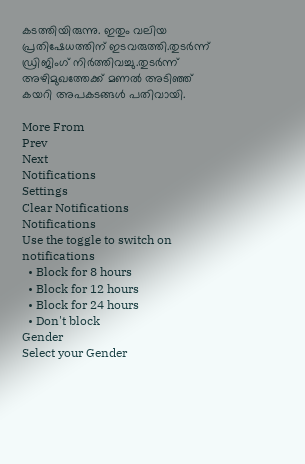കടത്തിയിരുന്നു. ഇതും വലിയ പ്രതിഷേധത്തിന് ഇടവരുത്തി.തുടർന്ന് ഡ്രിജിംഗ് നിർത്തിവച്ചു.തുടർന്ന് അഴിമുഖത്തേക്ക് മണൽ അടിഞ്ഞ് കയറി അപകടങ്ങൾ പതിവായി.

More From
Prev
Next
Notifications
Settings
Clear Notifications
Notifications
Use the toggle to switch on notifications
  • Block for 8 hours
  • Block for 12 hours
  • Block for 24 hours
  • Don't block
Gender
Select your Gender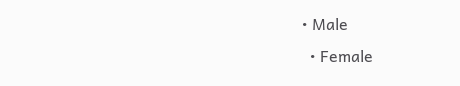• Male
  • Female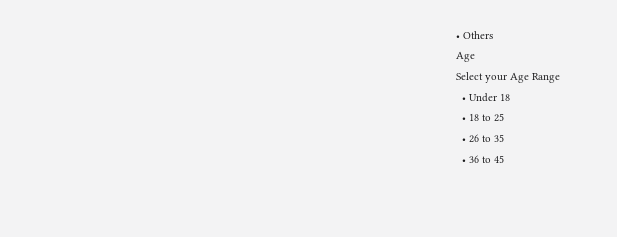• Others
Age
Select your Age Range
  • Under 18
  • 18 to 25
  • 26 to 35
  • 36 to 45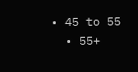• 45 to 55
  • 55+